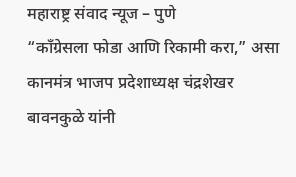महाराष्ट्र संवाद न्यूज – पुणे
“काँग्रेसला फोडा आणि रिकामी करा,” असा कानमंत्र भाजप प्रदेशाध्यक्ष चंद्रशेखर बावनकुळे यांनी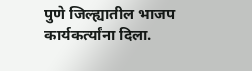पुणे जिल्ह्यातील भाजप कार्यकर्त्यांना दिला.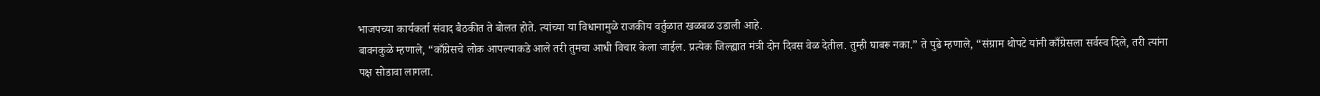भाजपच्या कार्यकर्ता संवाद बैठकीत ते बोलत होते. त्यांच्या या विधानामुळे राजकीय वर्तुळात खळबळ उडाली आहे.
बावनकुळे म्हणाले, “काँग्रेसचे लोक आपल्याकडे आले तरी तुमचा आधी विचार केला जाईल. प्रत्येक जिल्ह्यात मंत्री दोन दिवस वेळ देतील. तुम्ही घाबरू नका.” ते पुढे म्हणाले, “संग्राम थोपटे यांनी काँग्रेसला सर्वस्व दिले, तरी त्यांना पक्ष सोडावा लागला.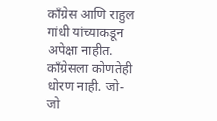काँग्रेस आणि राहुल गांधी यांच्याकडून अपेक्षा नाहीत. काँग्रेसला कोणतेही धोरण नाही. जो-जो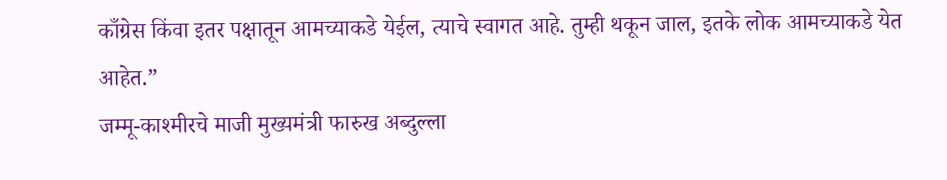काँग्रेस किंवा इतर पक्षातून आमच्याकडे येईल, त्याचे स्वागत आहे. तुम्ही थकून जाल, इतके लोक आमच्याकडे येत आहेत.”
जम्मू-काश्मीरचे माजी मुख्यमंत्री फारुख अब्दुल्ला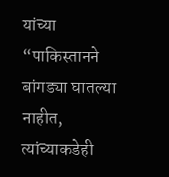यांच्या “पाकिस्तानने बांगड्या घातल्या नाहीत, त्यांच्याकडेही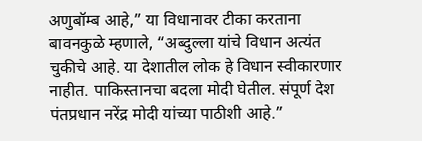अणुबॉम्ब आहे,” या विधानावर टीका करताना बावनकुळे म्हणाले, “अब्दुल्ला यांचे विधान अत्यंत चुकीचे आहे. या देशातील लोक हे विधान स्वीकारणार नाहीत. पाकिस्तानचा बदला मोदी घेतील. संपूर्ण देश पंतप्रधान नरेंद्र मोदी यांच्या पाठीशी आहे.”